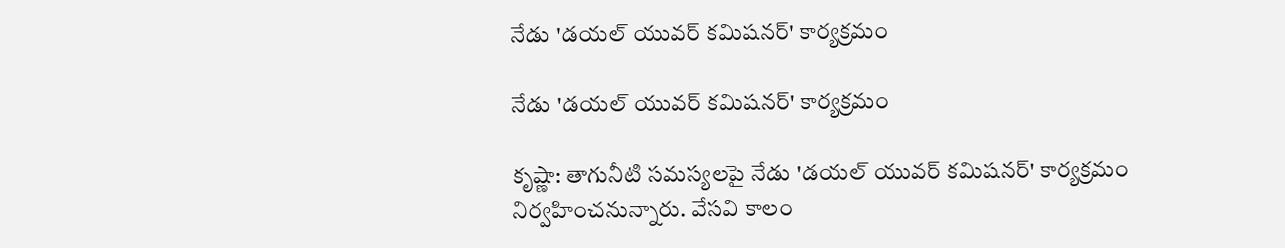నేడు 'డయల్ యువర్ కమిషనర్' కార్యక్రమం

నేడు 'డయల్ యువర్ కమిషనర్' కార్యక్రమం

కృష్ణా: తాగునీటి సమస్యలపై నేడు 'డయల్ యువర్ కమిషనర్' కార్యక్రమం నిర్వహించనున్నారు. వేసవి కాలం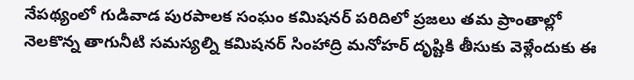నేపథ్యంలో గుడివాడ పురపాలక సంఘం కమిషనర్ పరిదిలో ప్రజలు తమ ప్రాంతాల్లో నెలకొన్న తాగునీటి సమస్యల్ని కమిషనర్ సింహాద్రి మనోహర్ దృష్టికి తీసుకు వెళ్లేందుకు ఈ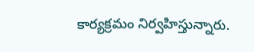కార్యక్రమం నిర్వహిస్తున్నారు.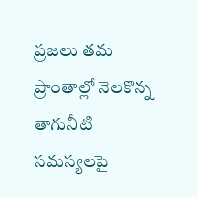ప్రజలు తమ ప్రాంతాల్లో నెలకొన్న తాగునీటి సమస్యలపై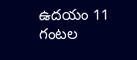ఉదయం 11 గంటల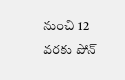నుంచి 12 వరకు పోన్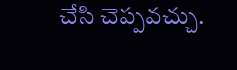చేసి చెప్పవచ్చు.